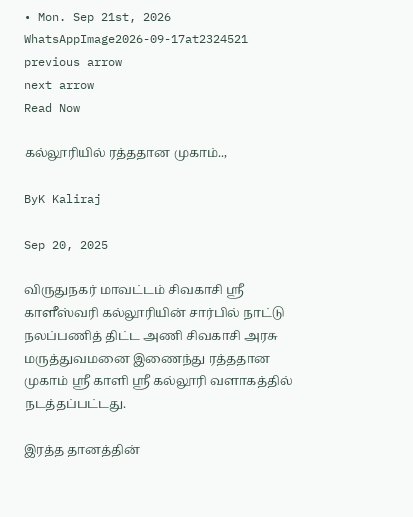• Mon. Sep 21st, 2026
WhatsAppImage2026-09-17at2324521
previous arrow
next arrow
Read Now

கல்லூரியில் ரத்ததான முகாம்..,

ByK Kaliraj

Sep 20, 2025

விருதுநகர் மாவட்டம் சிவகாசி ஸ்ரீ காளீஸ்வரி கல்லூரியின் சார்பில் நாட்டு நலப்பணித் திட்ட அணி சிவகாசி அரசு மருத்துவமனை இணைந்து ரத்ததான முகாம் ஸ்ரீ காளி ஸ்ரீ கல்லூரி வளாகத்தில் நடத்தப்பட்டது.

இரத்த தானத்தின்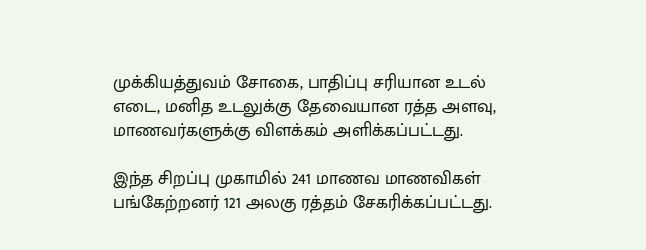முக்கியத்துவம் சோகை, பாதிப்பு சரியான உடல் எடை, மனித உடலுக்கு தேவையான ரத்த அளவு, மாணவர்களுக்கு விளக்கம் அளிக்கப்பட்டது.

இந்த சிறப்பு முகாமில் 241 மாணவ மாணவிகள் பங்கேற்றனர் 121 அலகு ரத்தம் சேகரிக்கப்பட்டது.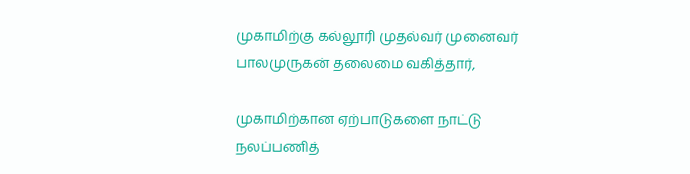முகாமிற்கு கல்லூரி முதல்வர் முனைவர் பாலமுருகன் தலைமை வகித்தார்,

முகாமிற்கான ஏற்பாடுகளை நாட்டு நலப்பணித்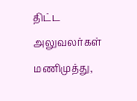திட்ட அலுவலர்கள் மணிமுத்து,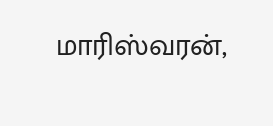மாரிஸ்வரன்,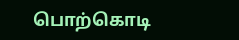பொற்கொடி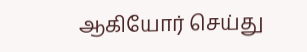ஆகியோர் செய்து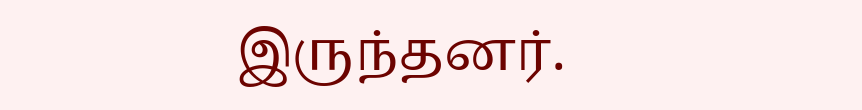இருந்தனர்.